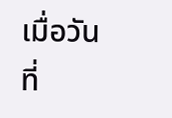เมื่อวันที่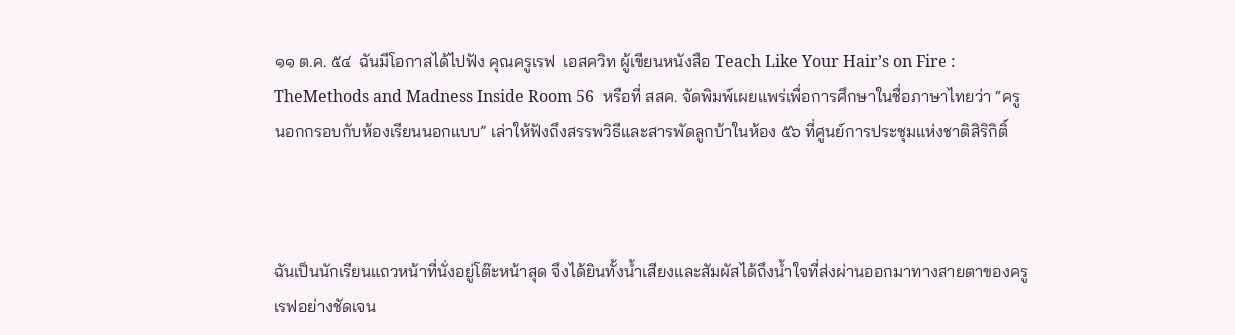๑๑ ต.ค. ๕๔  ฉันมีโอกาสได้ไปฟัง คุณครูเรฟ  เอสควิท ผู้เขียนหนังสือ Teach Like Your Hair’s on Fire :  TheMethods and Madness Inside Room 56  หรือที่ สสค. จัดพิมพ์เผยแพร่เพื่อการศึกษาในชื่อภาษาไทยว่า “ครูนอกกรอบกับห้องเรียนนอกแบบ” เล่าให้ฟังถึงสรรพวิธีและสารพัดลูกบ้าในห้อง ๕๖ ที่ศูนย์การประชุมแห่งชาติสิริกิติ์



ฉันเป็นนักเรียนแถวหน้าที่นั่งอยู่โต๊ะหน้าสุด จึงได้ยินทั้งน้ำเสียงและสัมผัสได้ถึงน้ำใจที่ส่งผ่านออกมาทางสายตาของครูเรฟอย่างชัดเจน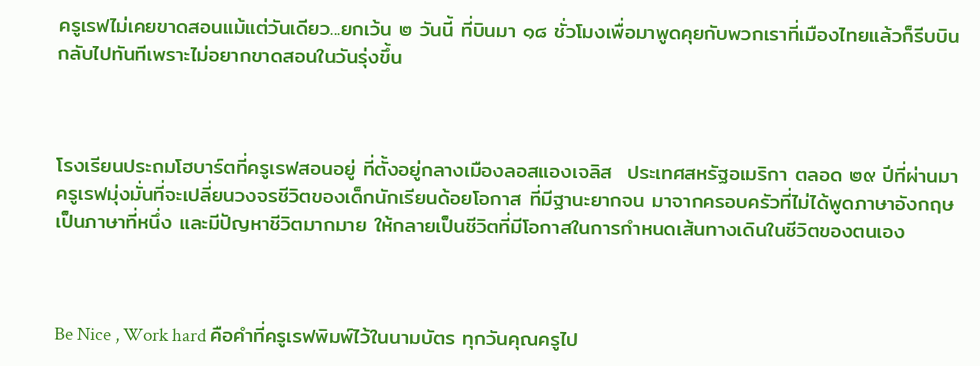ครูเรฟไม่เคยขาดสอนแม้แต่วันเดียว...ยกเว้น ๒ วันนี้ ที่บินมา ๑๘ ชั่วโมงเพื่อมาพูดคุยกับพวกเราที่เมืองไทยแล้วก็รีบบินกลับไปทันทีเพราะไม่อยากขาดสอนในวันรุ่งขึ้น



โรงเรียนประถมโฮบาร์ตที่ครูเรฟสอนอยู่ ที่ตั้งอยู่กลางเมืองลอสแองเจลิส  ประเทศสหรัฐอเมริกา ตลอด ๒๙ ปีที่ผ่านมา ครูเรฟมุ่งมั่นที่จะเปลี่ยนวงจรชีวิตของเด็กนักเรียนด้อยโอกาส ที่มีฐานะยากจน มาจากครอบครัวที่ไม่ได้พูดภาษาอังกฤษเป็นภาษาที่หนึ่ง และมีปัญหาชีวิตมากมาย ให้กลายเป็นชีวิตที่มีโอกาสในการกำหนดเส้นทางเดินในชีวิตของตนเอง



Be Nice , Work hard คือคำที่ครูเรฟพิมพ์ไว้ในนามบัตร ทุกวันคุณครูไป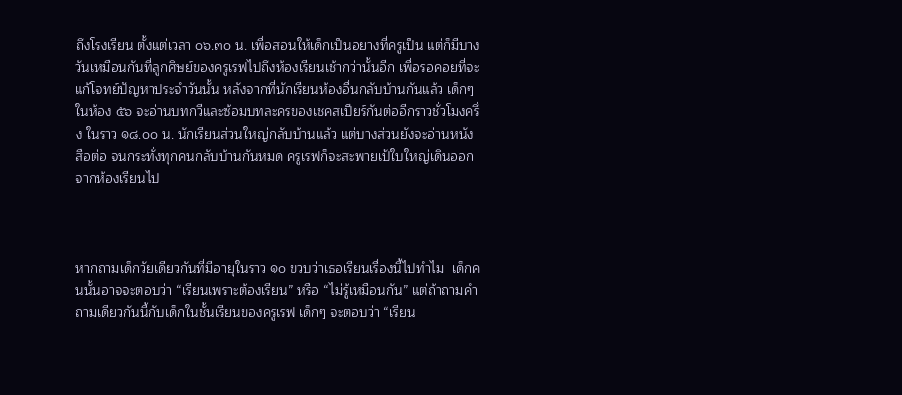ถึงโรงเรียน ตั้งแต่เวลา ๐๖.๓๐ น. เพื่อสอนให้เด็กเป็นอยางที่ครูเป็น แต่ก็มีบางวันเหมือนกันที่ลูกศิษย์ของครูเรฟไปถึงห้องเรียนเช้ากว่านั้นอีก เพื่อรอคอยที่จะแก้โจทย์ปัญหาประจำวันนั้น หลังจากที่นักเรียนห้องอื่นกลับบ้านกันแล้ว เด็กๆ ในห้อง ๕๖ จะอ่านบทกวีและซ้อมบทละครของเชคสเปียร์กันต่ออีกราวชั่วโมงครึ่ง ในราว ๑๘.๐๐ น. นักเรียนส่วนใหญ่กลับบ้านแล้ว แต่บางส่วนยังจะอ่านหนังสือต่อ จนกระทั่งทุกคนกลับบ้านกันหมด ครูเรฟก็จะสะพายเป้ใบใหญ่เดินออกจากห้องเรียนไป



หากถามเด็กวัยเดียวกันที่มีอายุในราว ๑๐ ขวบว่าเธอเรียนเรื่องนี้ไปทำไม  เด็กคนนั้นอาจจะตอบว่า “เรียนเพราะต้องเรียน” หรือ “ไม่รู้เหมือนกัน” แต่ถ้าถามคำถามเดียวกันนี้กับเด็กในชั้นเรียนของครูเรฟ เด็กๆ จะตอบว่า “เรียน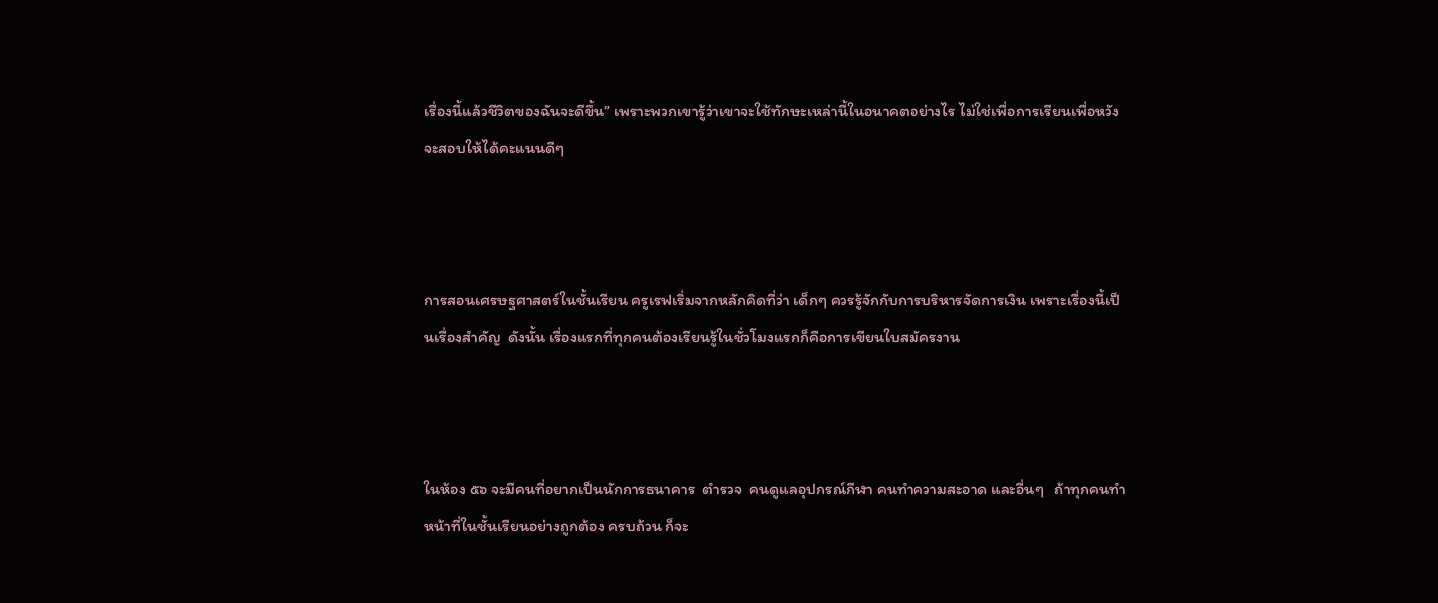เรื่องนี้แล้วชีวิตของฉันจะดีขึ้น” เพราะพวกเขารู้ว่าเขาจะใช้ทักษะเหล่านี้ในอนาคตอย่างไร ไม่ใช่เพื่อการเรียนเพื่อหวังจะสอบให้ได้คะแนนดีๆ



การสอนเศรษฐศาสตร์ในชั้นเรียน ครูเรฟเริ่มจากหลักคิดที่ว่า เด็กๆ ควรรู้จักกับการบริหารจัดการเงิน เพราะเรื่องนี้เป็นเรื่องสำคัญ  ดังนั้น เรื่องแรกที่ทุกคนต้องเรียนรู้ในชั่วโมงแรกก็คือการเขียนใบสมัครงาน



ในห้อง ๕๖ จะมีคนที่อยากเป็นนักการธนาคาร  ตำรวจ  คนดูแลอุปกรณ์กีฬา คนทำความสะอาด และอื่นๆ   ถ้าทุกคนทำหน้าที่ในชั้นเรียนอย่างถูกต้อง ครบถ้วน ก็จะ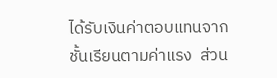ได้รับเงินค่าตอบแทนจากชั้นเรียนตามค่าแรง  ส่วน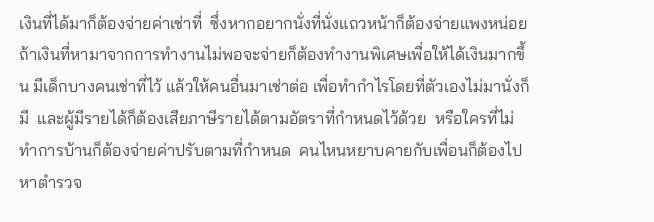เงินที่ได้มาก็ต้องจ่ายค่าเช่าที่  ซึ่งหากอยากนั่งที่นั่งแถวหน้าก็ต้องจ่ายแพงหน่อย  ถ้าเงินที่หามาจากการทำงานไม่พอจะจ่ายก็ต้องทำงานพิเศษเพื่อให้ได้เงินมากขึ้น มีเด็กบางคนเช่าที่ไว้ แล้วให้คนอื่นมาเช่าต่อ เพื่อทำกำไรโดยที่ตัวเองไม่มานั่งก็มี  และผู้มีรายได้ก็ต้องเสียภาษีรายได้ตามอัตราที่กำหนดไว้ด้วย  หรือใครที่ไม่ทำการบ้านก็ต้องจ่ายค่าปรับตามที่กำหนด  คนไหนหยาบคายกับเพื่อนก็ต้องไปหาตำรวจ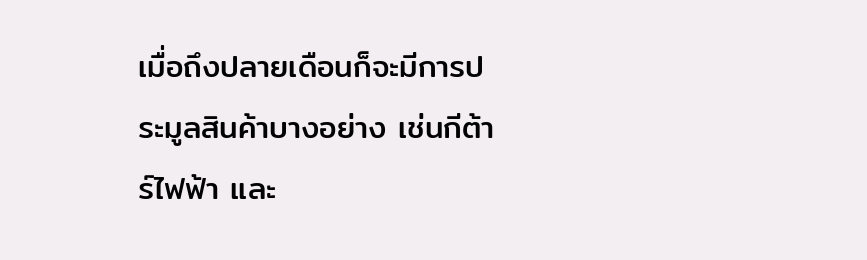เมื่อถึงปลายเดือนก็จะมีการประมูลสินค้าบางอย่าง เช่นกีต้าร์ไฟฟ้า และ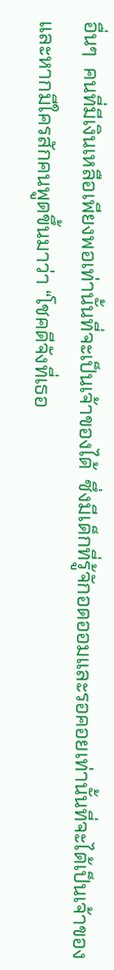อื่นๆ  คนที่มีเงินเหลือเพียงพอเท่านั้นที่จะเป็นเจ้าของได้  ซึ่งมีเด็กที่รู้จักอดออมและรอคอยเท่านั้นที่จะได้เป็นเจ้าของ  และหากมีใครสักคนพูดขึ้นมาว่า “โชคดีจังที่เธอ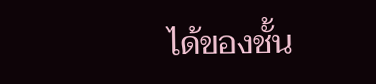ได้ของชั้น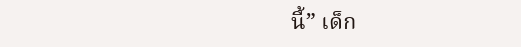นี้” เด็ก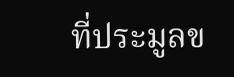ที่ประมูลข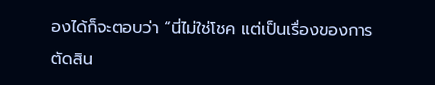องได้ก็จะตอบว่า “นี่ไม่ใช่โชค แต่เป็นเรื่องของการตัดสิน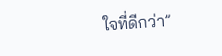ใจที่ดีกว่า”